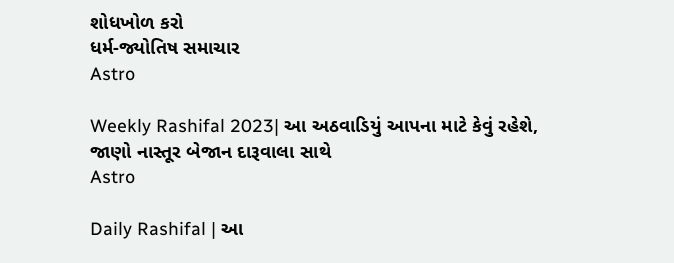શોધખોળ કરો
ધર્મ-જ્યોતિષ સમાચાર
Astro

Weekly Rashifal 2023| આ અઠવાડિયું આપના માટે કેવું રહેશે, જાણો નાસ્તૂર બેજાન દારૂવાલા સાથે
Astro

Daily Rashifal | આ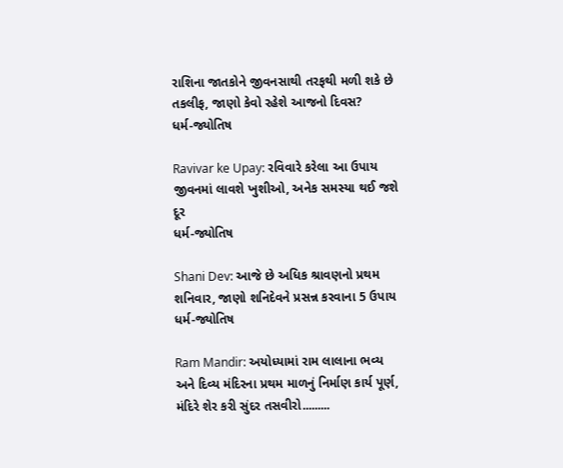રાશિના જાતકોને જીવનસાથી તરફથી મળી શકે છે તકલીફ, જાણો કેવો રહેશે આજનો દિવસ?
ધર્મ-જ્યોતિષ

Ravivar ke Upay: રવિવારે કરેલા આ ઉપાય જીવનમાં લાવશે ખુશીઓ, અનેક સમસ્યા થઈ જશે દૂર
ધર્મ-જ્યોતિષ

Shani Dev: આજે છે અધિક શ્રાવણનો પ્રથમ શનિવાર, જાણો શનિદેવને પ્રસન્ન કરવાના 5 ઉપાય
ધર્મ-જ્યોતિષ

Ram Mandir: અયોધ્યામાં રામ લાલાના ભવ્ય અને દિવ્ય મંદિરના પ્રથમ માળનું નિર્માણ કાર્ય પૂર્ણ, મંદિરે શેર કરી સુંદર તસવીરો.........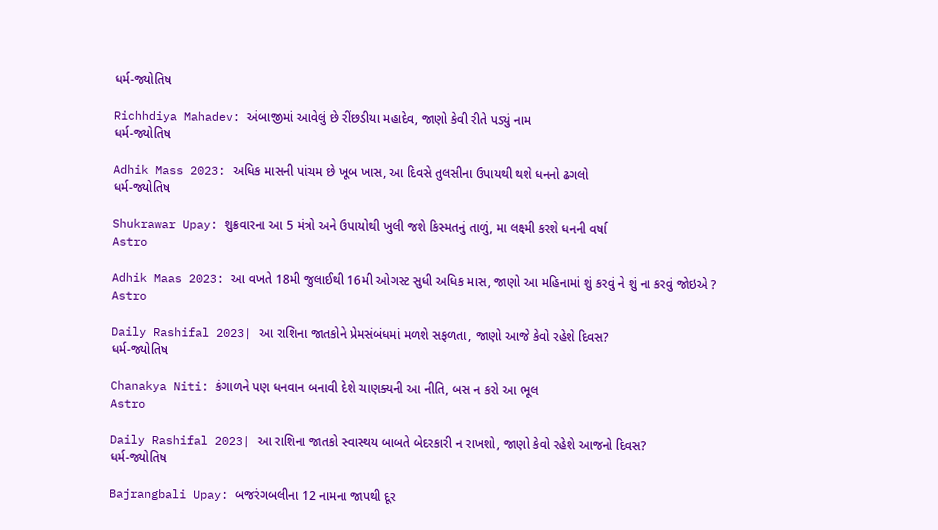ધર્મ-જ્યોતિષ

Richhdiya Mahadev: અંબાજીમાં આવેલું છે રીંછડીયા મહાદેવ, જાણો કેવી રીતે પડ્યું નામ
ધર્મ-જ્યોતિષ

Adhik Mass 2023: અધિક માસની પાંચમ છે ખૂબ ખાસ, આ દિવસે તુલસીના ઉપાયથી થશે ધનનો ઢગલો
ધર્મ-જ્યોતિષ

Shukrawar Upay: શુક્રવારના આ 5 મંત્રો અને ઉપાયોથી ખુલી જશે કિસ્મતનું તાળું, મા લક્ષ્મી કરશે ધનની વર્ષા
Astro

Adhik Maas 2023: આ વખતે 18મી જુલાઈથી 16મી ઓગસ્ટ સુધી અધિક માસ, જાણો આ મહિનામાં શું કરવું ને શું ના કરવું જોઇએ ?
Astro

Daily Rashifal 2023| આ રાશિના જાતકોને પ્રેમસંબંધમાં મળશે સફળતા, જાણો આજે કેવો રહેશે દિવસ?
ધર્મ-જ્યોતિષ

Chanakya Niti: કંગાળને પણ ધનવાન બનાવી દેશે ચાણક્યની આ નીતિ, બસ ન કરો આ ભૂલ
Astro

Daily Rashifal 2023| આ રાશિના જાતકો સ્વાસ્થય બાબતે બેદરકારી ન રાખશો, જાણો કેવો રહેશે આજનો દિવસ?
ધર્મ-જ્યોતિષ

Bajrangbali Upay: બજરંગબલીના 12 નામના જાપથી દૂર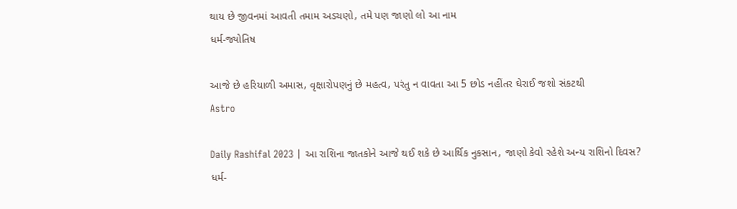થાય છે જીવનમાં આવતી તમામ અડચણો, તમે પણ જાણો લો આ નામ
ધર્મ-જ્યોતિષ

આજે છે હરિયાળી અમાસ, વૃક્ષારોપણનું છે મહત્વ, પરંતુ ન વાવતા આ 5 છોડ નહીંતર ઘેરાઈ જશો સંકટથી
Astro

Daily Rashifal 2023 | આ રાશિના જાતકોને આજે થઈ શકે છે આર્થિક નુકસાન, જાણો કેવો રહેશે અન્ય રાશિનો દિવસ?
ધર્મ-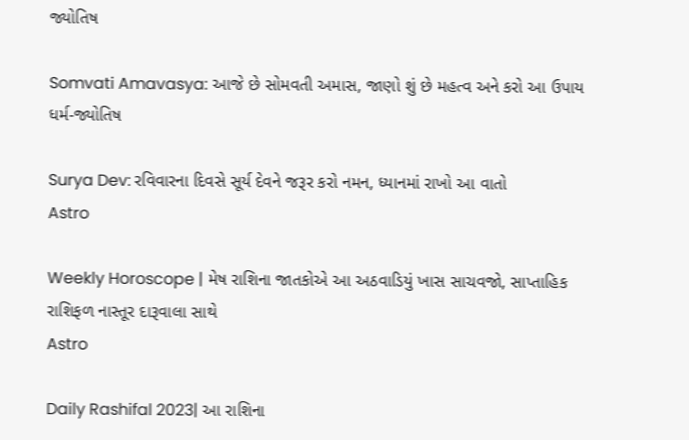જ્યોતિષ

Somvati Amavasya: આજે છે સોમવતી અમાસ, જાણો શું છે મહત્વ અને કરો આ ઉપાય
ધર્મ-જ્યોતિષ

Surya Dev: રવિવારના દિવસે સૂર્ય દેવને જરૂર કરો નમન, ધ્યાનમાં રાખો આ વાતો
Astro

Weekly Horoscope | મેષ રાશિના જાતકોએ આ અઠવાડિયું ખાસ સાચવજો, સાપ્તાહિક રાશિફળ નાસ્તૂર દારૂવાલા સાથે
Astro

Daily Rashifal 2023| આ રાશિના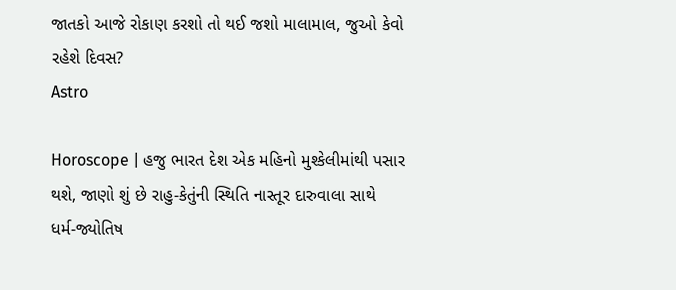જાતકો આજે રોકાણ કરશો તો થઈ જશો માલામાલ, જુઓ કેવો રહેશે દિવસ?
Astro

Horoscope | હજુ ભારત દેશ એક મહિનો મુશ્કેલીમાંથી પસાર થશે, જાણો શું છે રાહુ-કેતુંની સ્થિતિ નાસ્તૂર દારુવાલા સાથે
ધર્મ-જ્યોતિષ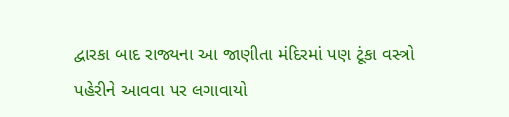દ્વારકા બાદ રાજ્યના આ જાણીતા મંદિરમાં પણ ટૂંકા વસ્ત્રો પહેરીને આવવા પર લગાવાયો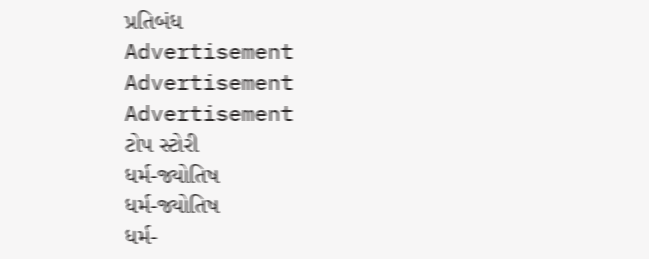પ્રતિબંધ
Advertisement
Advertisement
Advertisement
ટોપ સ્ટોરી
ધર્મ-જ્યોતિષ
ધર્મ-જ્યોતિષ
ધર્મ-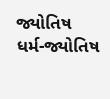જ્યોતિષ
ધર્મ-જ્યોતિષ